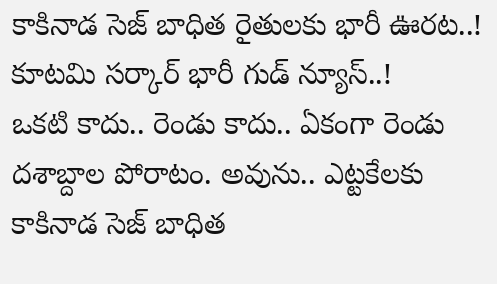కాకినాడ సెజ్ బాధిత రైతులకు భారీ ఊరట..! కూటమి సర్కార్ భారీ గుడ్ న్యూస్..!
ఒకటి కాదు.. రెండు కాదు.. ఏకంగా రెండు దశాబ్దాల పోరాటం. అవును.. ఎట్టకేలకు కాకినాడ సెజ్ బాధిత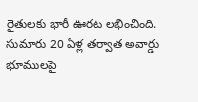రైతులకు భారీ ఊరట లభించింది. సుమారు 20 ఏళ్ల తర్వాత అవార్డు భూములపై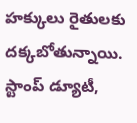హక్కులు రైతులకు దక్కబోతున్నాయి. స్టాంప్ డ్యూటీ,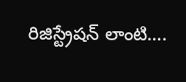రిజిస్ట్రేషన్ లాంటి….